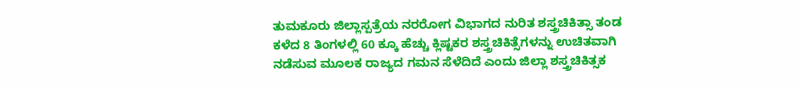ತುಮಕೂರು ಜಿಲ್ಲಾಸ್ಪತ್ರೆಯ ನರರೋಗ ವಿಭಾಗದ ನುರಿತ ಶಸ್ತ್ರಚಿಕಿತ್ಸಾ ತಂಡ ಕಳೆದ 8 ತಿಂಗಳಲ್ಲಿ 60 ಕ್ಕೂ ಹೆಚ್ಚು ಕ್ಲಿಷ್ಟಕರ ಶಸ್ತ್ರಚಿಕಿತ್ಸೆಗಳನ್ನು ಉಚಿತವಾಗಿ ನಡೆಸುವ ಮೂಲಕ ರಾಜ್ಯದ ಗಮನ ಸೆಳೆದಿದೆ ಎಂದು ಜಿಲ್ಲಾ ಶಸ್ತ್ರಚಿಕಿತ್ಸಕ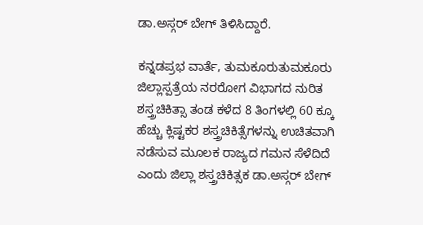ಡಾ.ಅಸ್ಗರ್ ಬೇಗ್ ತಿಳಿಸಿದ್ದಾರೆ.

ಕನ್ನಡಪ್ರಭ ವಾರ್ತೆ, ತುಮಕೂರುತುಮಕೂರು ಜಿಲ್ಲಾಸ್ಪತ್ರೆಯ ನರರೋಗ ವಿಭಾಗದ ನುರಿತ ಶಸ್ತ್ರಚಿಕಿತ್ಸಾ ತಂಡ ಕಳೆದ 8 ತಿಂಗಳಲ್ಲಿ 60 ಕ್ಕೂ ಹೆಚ್ಚು ಕ್ಲಿಷ್ಟಕರ ಶಸ್ತ್ರಚಿಕಿತ್ಸೆಗಳನ್ನು ಉಚಿತವಾಗಿ ನಡೆಸುವ ಮೂಲಕ ರಾಜ್ಯದ ಗಮನ ಸೆಳೆದಿದೆ ಎಂದು ಜಿಲ್ಲಾ ಶಸ್ತ್ರಚಿಕಿತ್ಸಕ ಡಾ.ಅಸ್ಗರ್ ಬೇಗ್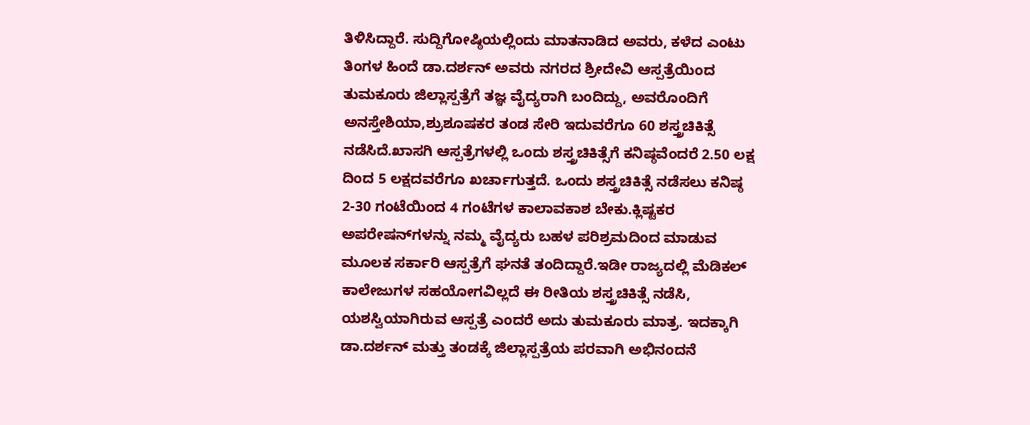ತಿಳಿಸಿದ್ದಾರೆ. ಸುದ್ದಿಗೋಷ್ಠಿಯಲ್ಲಿಂದು ಮಾತನಾಡಿದ ಅವರು, ಕಳೆದ ಎಂಟು ತಿಂಗಳ ಹಿಂದೆ ಡಾ.ದರ್ಶನ್ ಅವರು ನಗರದ ಶ್ರೀದೇವಿ ಆಸ್ಪತ್ರೆಯಿಂದ ತುಮಕೂರು ಜಿಲ್ಲಾಸ್ಪತ್ರೆಗೆ ತಜ್ಞ ವೈದ್ಯರಾಗಿ ಬಂದಿದ್ದು, ಅವರೊಂದಿಗೆ ಅನಸ್ತೇಶಿಯಾ,ಶ್ರುಶೂಷಕರ ತಂಡ ಸೇರಿ ಇದುವರೆಗೂ 60 ಶಸ್ತ್ರಚಿಕಿತ್ಸೆ ನಡೆಸಿದೆ.ಖಾಸಗಿ ಆಸ್ಪತ್ರೆಗಳಲ್ಲಿ ಒಂದು ಶಸ್ತ್ರಚಿಕಿತ್ಸೆಗೆ ಕನಿಷ್ಠವೆಂದರೆ 2.50 ಲಕ್ಷ ದಿಂದ 5 ಲಕ್ಷದವರೆಗೂ ಖರ್ಚಾಗುತ್ತದೆ. ಒಂದು ಶಸ್ತ್ರಚಿಕಿತ್ಸೆ ನಡೆಸಲು ಕನಿಷ್ಠ 2-30 ಗಂಟೆಯಿಂದ 4 ಗಂಟೆಗಳ ಕಾಲಾವಕಾಶ ಬೇಕು.ಕ್ಲಿಷ್ಟಕರ ಅಪರೇಷನ್‌ಗಳನ್ನು ನಮ್ಮ ವೈದ್ಯರು ಬಹಳ ಪರಿಶ್ರಮದಿಂದ ಮಾಡುವ ಮೂಲಕ ಸರ್ಕಾರಿ ಆಸ್ಪತ್ರೆಗೆ ಘನತೆ ತಂದಿದ್ದಾರೆ.ಇಡೀ ರಾಜ್ಯದಲ್ಲಿ ಮೆಡಿಕಲ್ ಕಾಲೇಜುಗಳ ಸಹಯೋಗವಿಲ್ಲದೆ ಈ ರೀತಿಯ ಶಸ್ತ್ರಚಿಕಿತ್ಸೆ ನಡೆಸಿ, ಯಶಸ್ವಿಯಾಗಿರುವ ಆಸ್ಪತ್ರೆ ಎಂದರೆ ಅದು ತುಮಕೂರು ಮಾತ್ರ. ಇದಕ್ಕಾಗಿ ಡಾ.ದರ್ಶನ್‌ ಮತ್ತು ತಂಡಕ್ಕೆ ಜಿಲ್ಲಾಸ್ಪತ್ರೆಯ ಪರವಾಗಿ ಅಭಿನಂದನೆ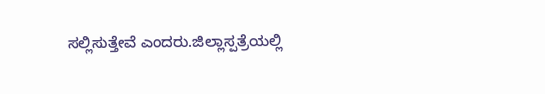ಸಲ್ಲಿಸುತ್ತೇವೆ ಎಂದರು.ಜಿಲ್ಲಾಸ್ಪತ್ರೆಯಲ್ಲಿ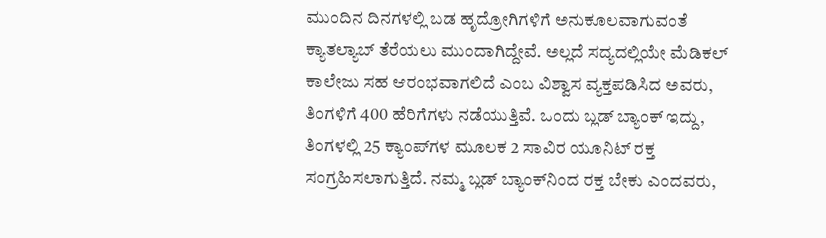ಮುಂದಿನ ದಿನಗಳಲ್ಲಿ ಬಡ ಹೃದ್ರೋಗಿಗಳಿಗೆ ಅನುಕೂಲವಾಗುವಂತೆ ಕ್ಯಾತಲ್ಯಾಬ್ ತೆರೆಯಲು ಮುಂದಾಗಿದ್ದೇವೆ. ಅಲ್ಲದೆ ಸದ್ಯದಲ್ಲಿಯೇ ಮೆಡಿಕಲ್ ಕಾಲೇಜು ಸಹ ಆರಂಭವಾಗಲಿದೆ ಎಂಬ ವಿಶ್ವಾಸ ವ್ಯಕ್ತಪಡಿಸಿದ ಅವರು, ತಿಂಗಳಿಗೆ 400 ಹೆರಿಗೆಗಳು ನಡೆಯುತ್ತಿವೆ. ಒಂದು ಬ್ಲಡ್ ಬ್ಯಾಂಕ್ ಇದ್ದು, ತಿಂಗಳಲ್ಲಿ 25 ಕ್ಯಾಂಪ್‌ಗಳ ಮೂಲಕ 2 ಸಾವಿರ ಯೂನಿಟ್ ರಕ್ತ ಸಂಗ್ರಹಿಸಲಾಗುತ್ತಿದೆ. ನಮ್ಮ ಬ್ಲಡ್ ಬ್ಯಾಂಕ್‌ನಿಂದ ರಕ್ತ ಬೇಕು ಎಂದವರು,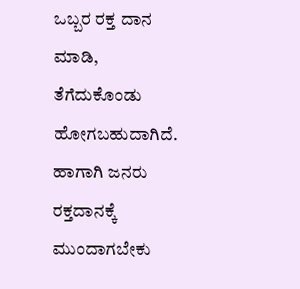ಒಬ್ಬರ ರಕ್ತ ದಾನ ಮಾಡಿ, ತೆಗೆದುಕೊಂಡು ಹೋಗಬಹುದಾಗಿದೆ. ಹಾಗಾಗಿ ಜನರು ರಕ್ತದಾನಕ್ಕೆ ಮುಂದಾಗಬೇಕು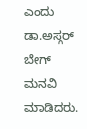ಎಂದು ಡಾ.ಅಸ್ಗರ್ ಬೇಗ್ ಮನವಿ ಮಾಡಿದರು.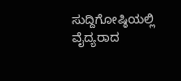ಸುದ್ದಿಗೋಷ್ಠಿಯಲ್ಲಿ ವೈದ್ಯರಾದ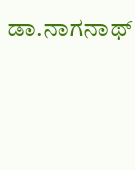ಡಾ.ನಾಗನಾಥ್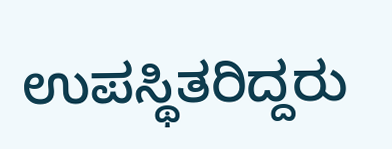ಉಪಸ್ಥಿತರಿದ್ದರು